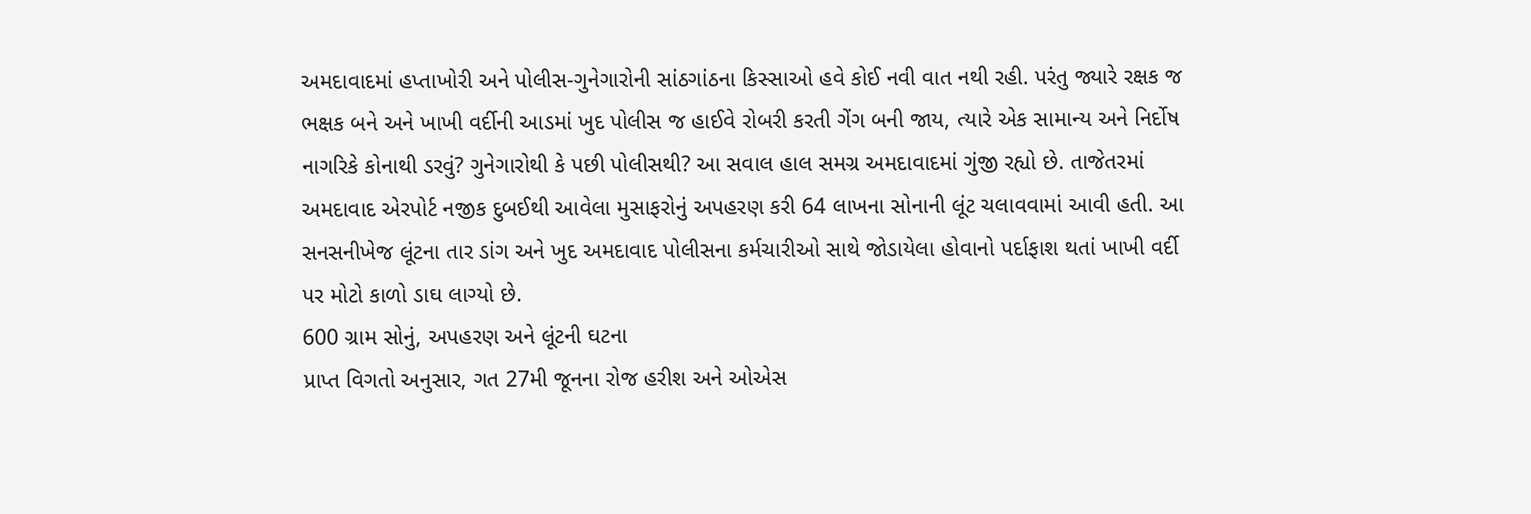અમદાવાદમાં હપ્તાખોરી અને પોલીસ-ગુનેગારોની સાંઠગાંઠના કિસ્સાઓ હવે કોઈ નવી વાત નથી રહી. પરંતુ જ્યારે રક્ષક જ ભક્ષક બને અને ખાખી વર્દીની આડમાં ખુદ પોલીસ જ હાઈવે રોબરી કરતી ગેંગ બની જાય, ત્યારે એક સામાન્ય અને નિર્દોષ નાગરિકે કોનાથી ડરવું? ગુનેગારોથી કે પછી પોલીસથી? આ સવાલ હાલ સમગ્ર અમદાવાદમાં ગુંજી રહ્યો છે. તાજેતરમાં અમદાવાદ એરપોર્ટ નજીક દુબઈથી આવેલા મુસાફરોનું અપહરણ કરી 64 લાખના સોનાની લૂંટ ચલાવવામાં આવી હતી. આ સનસનીખેજ લૂંટના તાર ડાંગ અને ખુદ અમદાવાદ પોલીસના કર્મચારીઓ સાથે જોડાયેલા હોવાનો પર્દાફાશ થતાં ખાખી વર્દી પર મોટો કાળો ડાઘ લાગ્યો છે.
600 ગ્રામ સોનું, અપહરણ અને લૂંટની ઘટના
પ્રાપ્ત વિગતો અનુસાર, ગત 27મી જૂનના રોજ હરીશ અને ઓએસ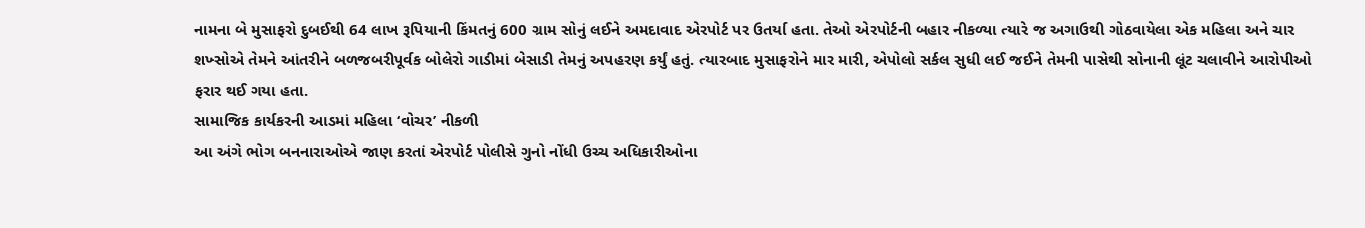નામના બે મુસાફરો દુબઈથી 64 લાખ રૂપિયાની કિંમતનું 600 ગ્રામ સોનું લઈને અમદાવાદ એરપોર્ટ પર ઉતર્યા હતા. તેઓ એરપોર્ટની બહાર નીકળ્યા ત્યારે જ અગાઉથી ગોઠવાયેલા એક મહિલા અને ચાર શખ્સોએ તેમને આંતરીને બળજબરીપૂર્વક બોલેરો ગાડીમાં બેસાડી તેમનું અપહરણ કર્યું હતું. ત્યારબાદ મુસાફરોને માર મારી, એપોલો સર્કલ સુધી લઈ જઈને તેમની પાસેથી સોનાની લૂંટ ચલાવીને આરોપીઓ ફરાર થઈ ગયા હતા.
સામાજિક કાર્યકરની આડમાં મહિલા ‘વોચર’ નીકળી
આ અંગે ભોગ બનનારાઓએ જાણ કરતાં એરપોર્ટ પોલીસે ગુનો નોંધી ઉચ્ચ અધિકારીઓના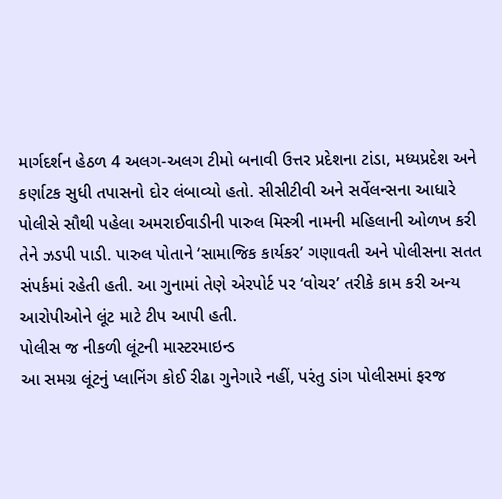માર્ગદર્શન હેઠળ 4 અલગ-અલગ ટીમો બનાવી ઉત્તર પ્રદેશના ટાંડા, મધ્યપ્રદેશ અને કર્ણાટક સુધી તપાસનો દોર લંબાવ્યો હતો. સીસીટીવી અને સર્વેલન્સના આધારે પોલીસે સૌથી પહેલા અમરાઈવાડીની પારુલ મિસ્ત્રી નામની મહિલાની ઓળખ કરી તેને ઝડપી પાડી. પારુલ પોતાને ‘સામાજિક કાર્યકર’ ગણાવતી અને પોલીસના સતત સંપર્કમાં રહેતી હતી. આ ગુનામાં તેણે એરપોર્ટ પર ‘વોચર’ તરીકે કામ કરી અન્ય આરોપીઓને લૂંટ માટે ટીપ આપી હતી.
પોલીસ જ નીકળી લૂંટની માસ્ટરમાઇન્ડ
આ સમગ્ર લૂંટનું પ્લાનિંગ કોઈ રીઢા ગુનેગારે નહીં, પરંતુ ડાંગ પોલીસમાં ફરજ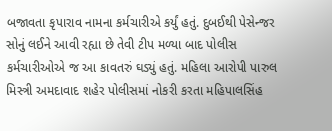બજાવતા કૃપારાવ નામના કર્મચારીએ કર્યું હતું. દુબઈથી પેસેન્જર સોનું લઈને આવી રહ્યા છે તેવી ટીપ મળ્યા બાદ પોલીસ કર્મચારીઓએ જ આ કાવતરું ઘડ્યું હતું. મહિલા આરોપી પારુલ મિસ્ત્રી અમદાવાદ શહેર પોલીસમાં નોકરી કરતા મહિપાલસિંહ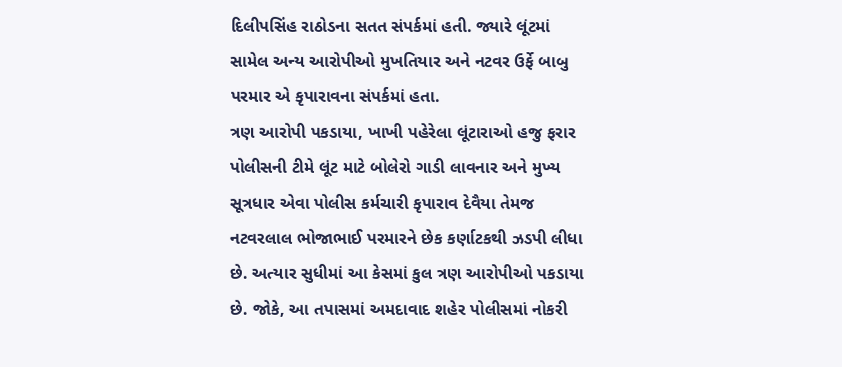દિલીપસિંહ રાઠોડના સતત સંપર્કમાં હતી. જ્યારે લૂંટમાં સામેલ અન્ય આરોપીઓ મુખતિયાર અને નટવર ઉર્ફે બાબુ પરમાર એ કૃપારાવના સંપર્કમાં હતા.
ત્રણ આરોપી પકડાયા, ખાખી પહેરેલા લૂંટારાઓ હજુ ફરાર
પોલીસની ટીમે લૂંટ માટે બોલેરો ગાડી લાવનાર અને મુખ્ય સૂત્રધાર એવા પોલીસ કર્મચારી કૃપારાવ દેવૈયા તેમજ નટવરલાલ ભોજાભાઈ પરમારને છેક કર્ણાટકથી ઝડપી લીધા છે. અત્યાર સુધીમાં આ કેસમાં કુલ ત્રણ આરોપીઓ પકડાયા છે. જોકે, આ તપાસમાં અમદાવાદ શહેર પોલીસમાં નોકરી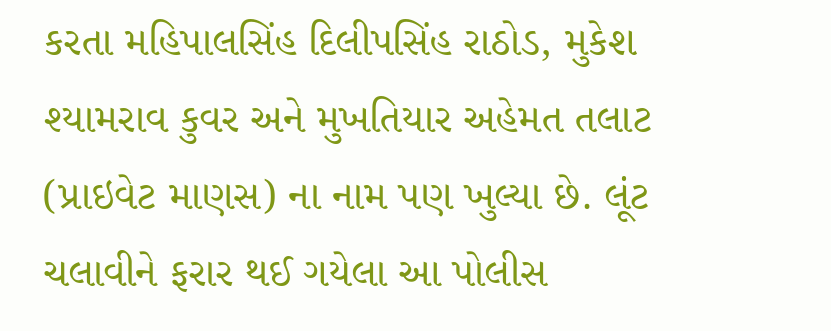કરતા મહિપાલસિંહ દિલીપસિંહ રાઠોડ, મુકેશ શ્યામરાવ કુવર અને મુખતિયાર અહેમત તલાટ (પ્રાઇવેટ માણસ) ના નામ પણ ખુલ્યા છે. લૂંટ ચલાવીને ફરાર થઈ ગયેલા આ પોલીસ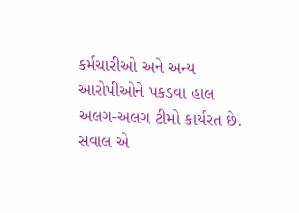કર્મચારીઓ અને અન્ય આરોપીઓને પકડવા હાલ અલગ-અલગ ટીમો કાર્યરત છે.
સવાલ એ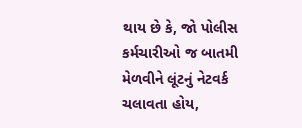થાય છે કે, જો પોલીસ કર્મચારીઓ જ બાતમી મેળવીને લૂંટનું નેટવર્ક ચલાવતા હોય,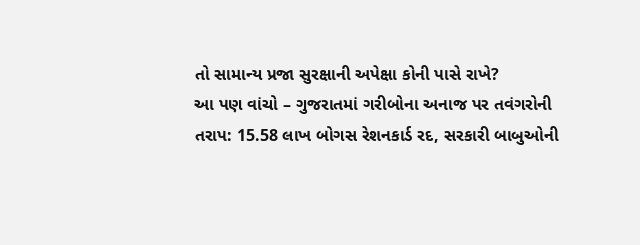તો સામાન્ય પ્રજા સુરક્ષાની અપેક્ષા કોની પાસે રાખે?
આ પણ વાંચો – ગુજરાતમાં ગરીબોના અનાજ પર તવંગરોની તરાપ: 15.58 લાખ બોગસ રેશનકાર્ડ રદ, સરકારી બાબુઓની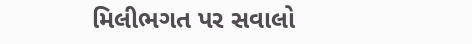મિલીભગત પર સવાલો